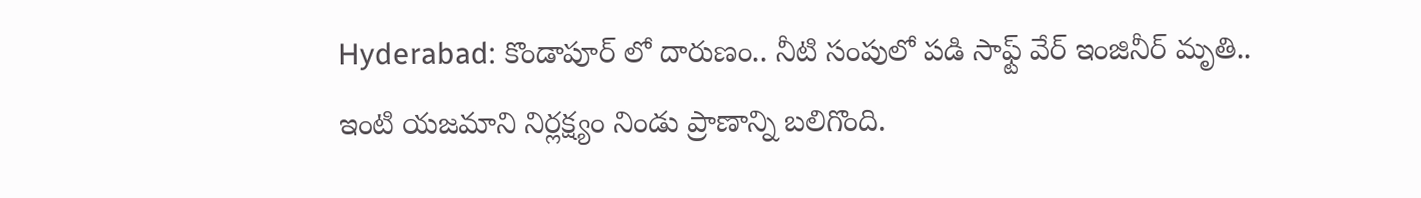Hyderabad: కొండాపూర్ లో దారుణం.. నీటి సంపులో పడి సాఫ్ట్ వేర్ ఇంజినీర్ మృతి..
ఇంటి యజమాని నిర్లక్ష్యం నిండు ప్రాణాన్ని బలిగొంది.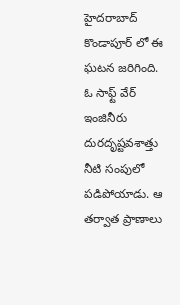హైదరాబాద్ కొండాపూర్ లో ఈ ఘటన జరిగింది. ఓ సాఫ్ట్ వేర్ ఇంజినీరు దురదృష్టవశాత్తు నీటి సంపులో పడిపోయాడు. ఆ తర్వాత ప్రాణాలు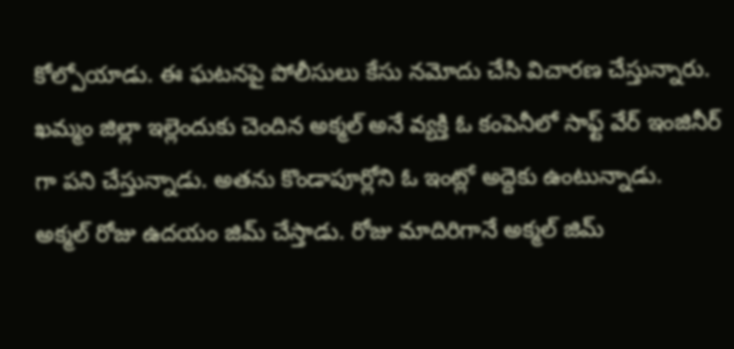కోల్పోయాడు. ఈ ఘటనపై పోలీసులు కేసు నమోదు చేసి విచారణ చేస్తున్నారు. ఖమ్మం జిల్లా ఇల్లెందుకు చెందిన అక్మల్ అనే వ్యక్తి ఓ కంపెనీలో సాఫ్ట్ వేర్ ఇంజినీర్ గా పని చేస్తున్నాడు. అతను కొండాపూర్లోని ఓ ఇంట్లో అద్దెకు ఉంటున్నాడు.
అక్మల్ రోజు ఉదయం జిమ్ చేస్తాడు. రోజు మాదిరిగానే అక్మల్ జిమ్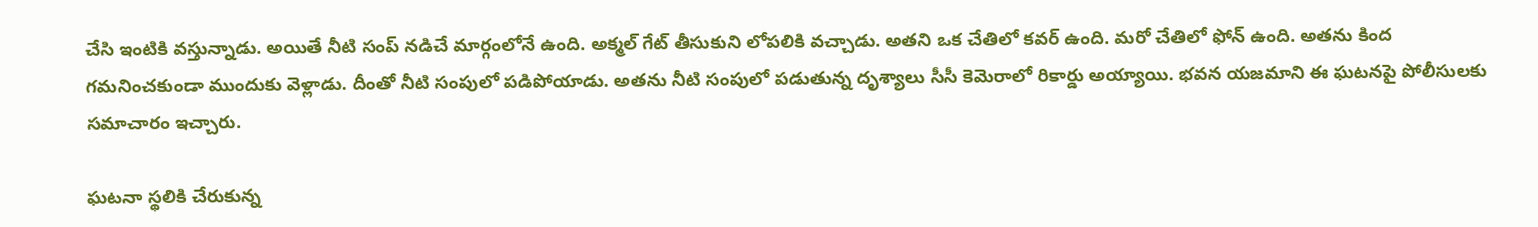చేసి ఇంటికి వస్తున్నాడు. అయితే నీటి సంప్ నడిచే మార్గంలోనే ఉంది. అక్మల్ గేట్ తీసుకుని లోపలికి వచ్చాడు. అతని ఒక చేతిలో కవర్ ఉంది. మరో చేతిలో ఫోన్ ఉంది. అతను కింద గమనించకుండా ముందుకు వెళ్లాడు. దీంతో నీటి సంపులో పడిపోయాడు. అతను నీటి సంపులో పడుతున్న దృశ్యాలు సీసీ కెమెరాలో రికార్డు అయ్యాయి. భవన యజమాని ఈ ఘటనపై పోలీసులకు సమాచారం ఇచ్చారు.

ఘటనా స్థలికి చేరుకున్న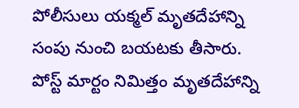పోలీసులు యక్మల్ మృతదేహాన్ని సంపు నుంచి బయటకు తీసారు. పోస్ట్ మార్టం నిమిత్తం మృతదేహాన్ని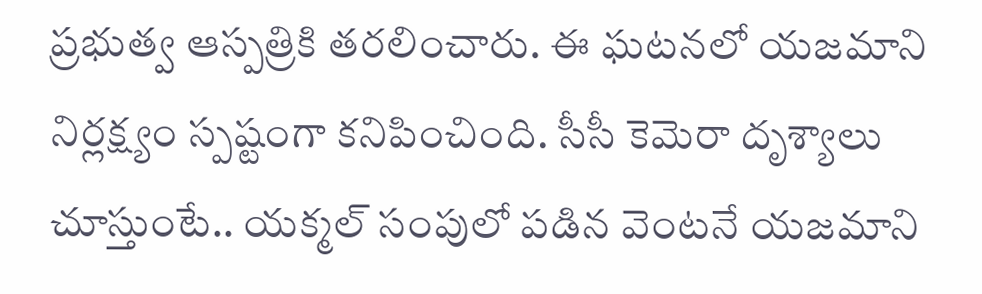ప్రభుత్వ ఆస్పత్రికి తరలించారు. ఈ ఘటనలో యజమాని నిర్లక్ష్యం స్పష్టంగా కనిపించింది. సీసీ కెమెరా దృశ్యాలు చూస్తుంటే.. యక్మల్ సంపులో పడిన వెంటనే యజమాని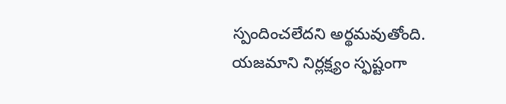స్పందించలేదని అర్థమవుతోంది. యజమాని నిర్లక్ష్యం స్ఫష్టంగా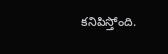కనిపిస్తోంది.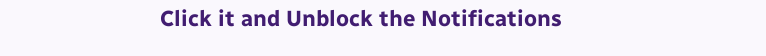Click it and Unblock the Notifications